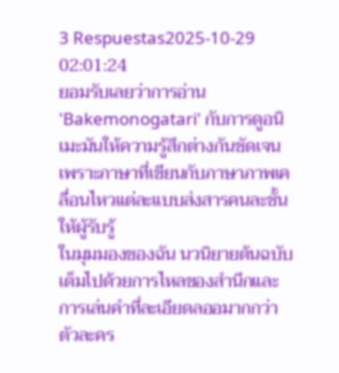3 Respuestas2025-10-29 02:01:24
ยอมรับเลยว่าการอ่าน 'Bakemonogatari' กับการดูอนิเมะมันให้ความรู้สึกต่างกันชัดเจน เพราะภาษาที่เขียนกับภาษาภาพเคลื่อนไหวแต่ละแบบส่งสารคนละชั้นให้ผู้รับรู้
ในมุมมองของฉัน นวนิยายต้นฉบับเต็มไปด้วยการไหลของสำนึกและการเล่นคำที่ละเอียดลออมากกว่า ตัวละคร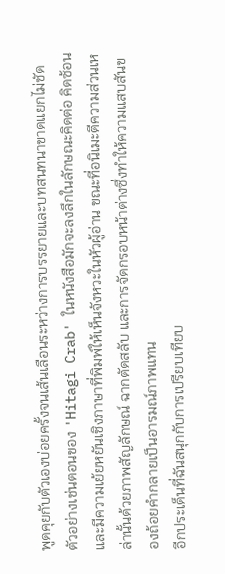พูดคุยกับตัวเองบ่อยครั้งจนเส้นเลือนระหว่างการบรรยายและบทสนทนาขาดแยกไม่ชัด ตัวอย่างเช่นตอนของ 'Hitagi Crab' ในหนังสือมักจะลงลึกในลักษณะคิดต่อ คิดซ้อน และมีความเย้ยหยันเชิงภาษาที่พิมพ์ให้เห็นจังหวะในหัวผู้อ่าน ขณะที่อนิเมะตีความส่วนเหล่านั้นด้วยภาพสัญลักษณ์ ฉากตัดสลับ และการจัดกรอบหน้าต่างซึ่งทำให้ความแสบสันของถ้อยคำกลายเป็นอารมณ์ภาพแทน
อีกประเด็นที่ฉันสนุกกับการเปรียบเทียบ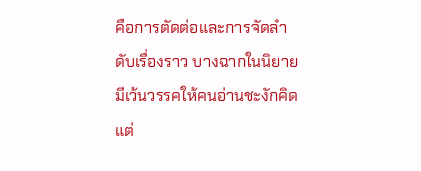คือการตัดต่อและการจัดลำดับเรื่องราว บางฉากในนิยายมีเว้นวรรคให้คนอ่านชะงักคิด แต่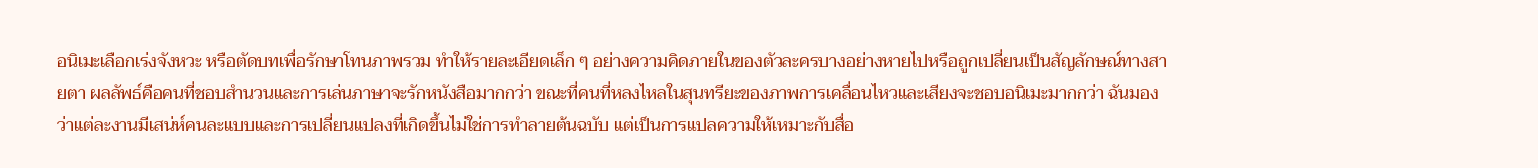อนิเมะเลือกเร่งจังหวะ หรือตัดบทเพื่อรักษาโทนภาพรวม ทำให้รายละเอียดเล็ก ๆ อย่างความคิดภายในของตัวละครบางอย่างหายไปหรือถูกเปลี่ยนเป็นสัญลักษณ์ทางสายตา ผลลัพธ์คือคนที่ชอบสำนวนและการเล่นภาษาจะรักหนังสือมากกว่า ขณะที่คนที่หลงไหลในสุนทรียะของภาพการเคลื่อนไหวและเสียงจะชอบอนิเมะมากกว่า ฉันมองว่าแต่ละงานมีเสน่ห์คนละแบบและการเปลี่ยนแปลงที่เกิดขึ้นไม่ใช่การทำลายต้นฉบับ แต่เป็นการแปลความให้เหมาะกับสื่อ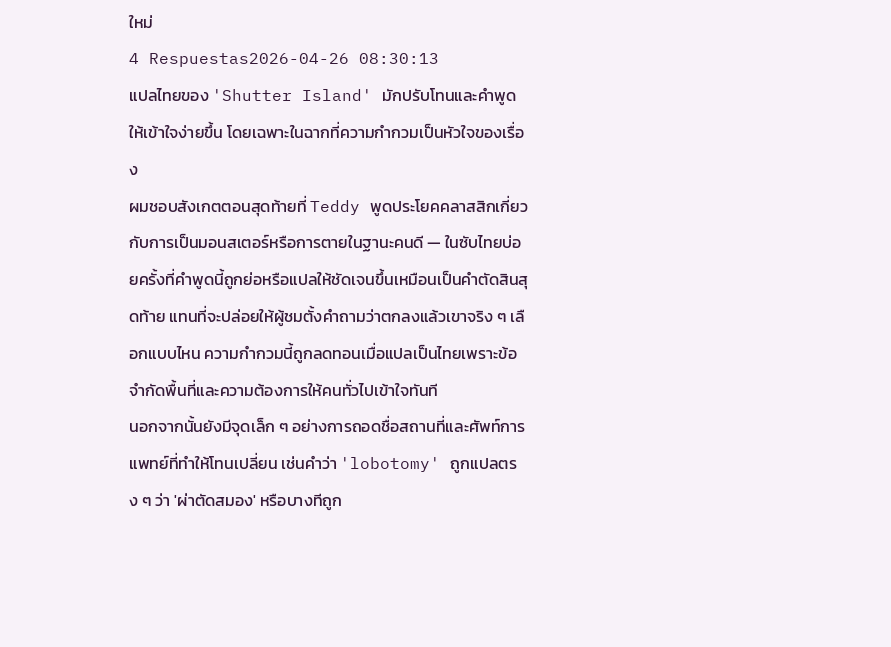ใหม่
4 Respuestas2026-04-26 08:30:13
แปลไทยของ 'Shutter Island' มักปรับโทนและคำพูดให้เข้าใจง่ายขึ้น โดยเฉพาะในฉากที่ความกำกวมเป็นหัวใจของเรื่อง
ผมชอบสังเกตตอนสุดท้ายที่ Teddy พูดประโยคคลาสสิกเกี่ยวกับการเป็นมอนสเตอร์หรือการตายในฐานะคนดี — ในซับไทยบ่อยครั้งที่คำพูดนี้ถูกย่อหรือแปลให้ชัดเจนขึ้นเหมือนเป็นคำตัดสินสุดท้าย แทนที่จะปล่อยให้ผู้ชมตั้งคำถามว่าตกลงแล้วเขาจริง ๆ เลือกแบบไหน ความกำกวมนี้ถูกลดทอนเมื่อแปลเป็นไทยเพราะข้อจำกัดพื้นที่และความต้องการให้คนทั่วไปเข้าใจทันที
นอกจากนั้นยังมีจุดเล็ก ๆ อย่างการถอดชื่อสถานที่และศัพท์การแพทย์ที่ทำให้โทนเปลี่ยน เช่นคำว่า 'lobotomy' ถูกแปลตรง ๆ ว่า 'ผ่าตัดสมอง' หรือบางทีถูก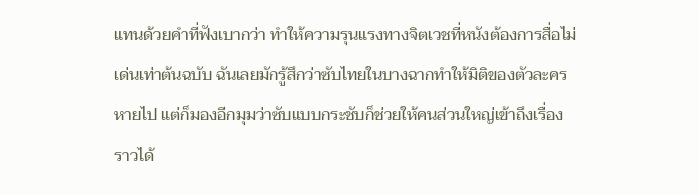แทนด้วยคำที่ฟังเบากว่า ทำให้ความรุนแรงทางจิตเวชที่หนังต้องการสื่อไม่เด่นเท่าต้นฉบับ ฉันเลยมักรู้สึกว่าซับไทยในบางฉากทำให้มิติของตัวละครหายไป แต่ก็มองอีกมุมว่าซับแบบกระชับก็ช่วยให้คนส่วนใหญ่เข้าถึงเรื่องราวได้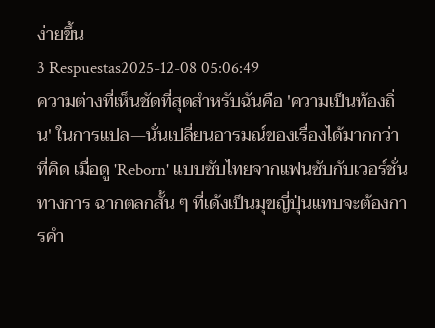ง่ายขึ้น
3 Respuestas2025-12-08 05:06:49
ความต่างที่เห็นชัดที่สุดสำหรับฉันคือ 'ความเป็นท้องถิ่น' ในการแปล—นั่นเปลี่ยนอารมณ์ของเรื่องได้มากกว่าที่คิด เมื่อดู 'Reborn' แบบซับไทยจากแฟนซับกับเวอร์ชั่นทางการ ฉากตลกสั้น ๆ ที่เด้งเป็นมุขญี่ปุ่นแทบจะต้องการคำ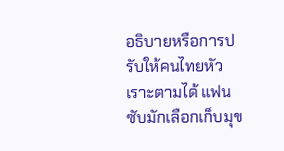อธิบายหรือการปรับให้คนไทยหัวเราะตามได้ แฟนซับมักเลือกเก็บมุข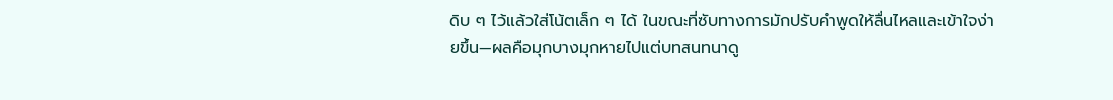ดิบ ๆ ไว้แล้วใส่โน้ตเล็ก ๆ ได้ ในขณะที่ซับทางการมักปรับคำพูดให้ลื่นไหลและเข้าใจง่ายขึ้น—ผลคือมุกบางมุกหายไปแต่บทสนทนาดู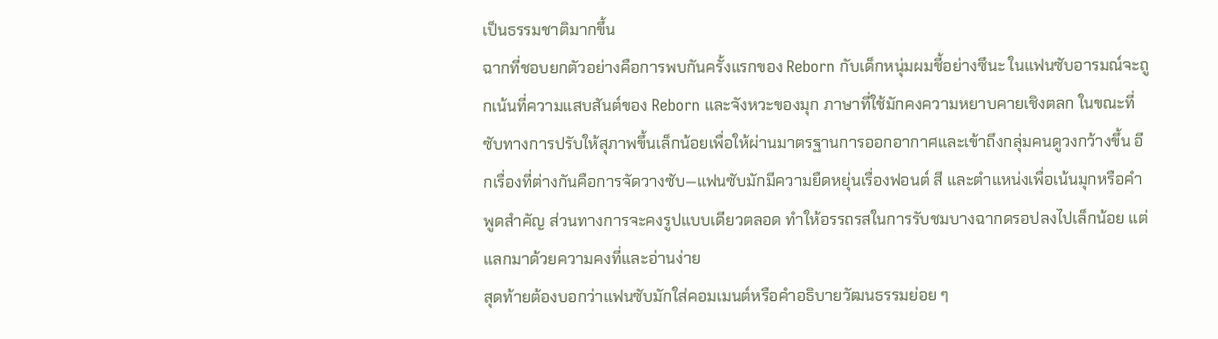เป็นธรรมชาติมากขึ้น
ฉากที่ชอบยกตัวอย่างคือการพบกันครั้งแรกของ Reborn กับเด็กหนุ่มผมชี้อย่างซึนะ ในแฟนซับอารมณ์จะถูกเน้นที่ความแสบสันต์ของ Reborn และจังหวะของมุก ภาษาที่ใช้มักคงความหยาบคายเชิงตลก ในขณะที่ซับทางการปรับให้สุภาพขึ้นเล็กน้อยเพื่อให้ผ่านมาตรฐานการออกอากาศและเข้าถึงกลุ่มคนดูวงกว้างขึ้น อีกเรื่องที่ต่างกันคือการจัดวางซับ—แฟนซับมักมีความยืดหยุ่นเรื่องฟอนต์ สี และตำแหน่งเพื่อเน้นมุกหรือคำพูดสำคัญ ส่วนทางการจะคงรูปแบบเดียวตลอด ทำให้อรรถรสในการรับชมบางฉากดรอปลงไปเล็กน้อย แต่แลกมาด้วยความคงที่และอ่านง่าย
สุดท้ายต้องบอกว่าแฟนซับมักใส่คอมเมนต์หรือคำอธิบายวัฒนธรรมย่อย ๆ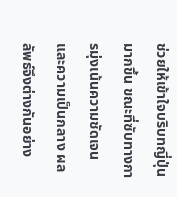ช่วยให้เข้าใจบริบทญี่ปุ่นมากขึ้น ขณะที่ซับทางการมุ่งเน้นความชัดเจนและความเป็นกลาง ผลลัพธ์จึงต่างกันอย่าง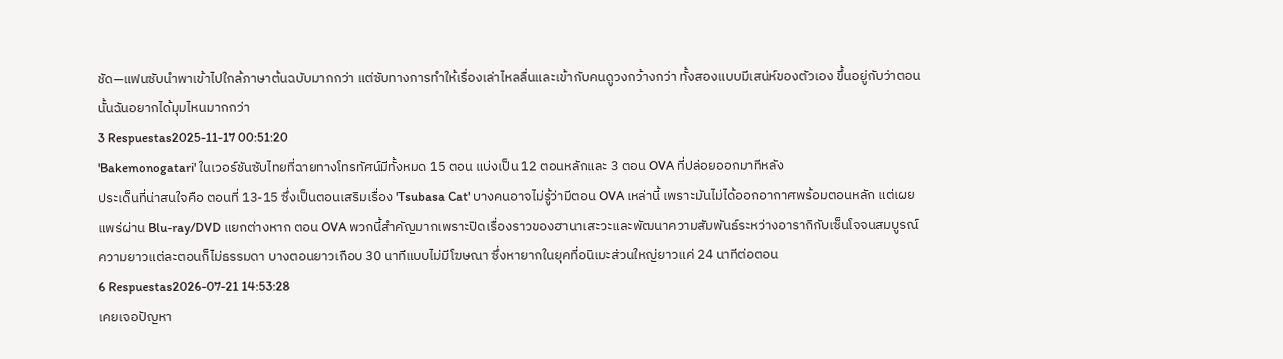ชัด—แฟนซับนำพาเข้าไปใกล้ภาษาต้นฉบับมากกว่า แต่ซับทางการทำให้เรื่องเล่าไหลลื่นและเข้ากับคนดูวงกว้างกว่า ทั้งสองแบบมีเสน่ห์ของตัวเอง ขึ้นอยู่กับว่าตอนนั้นฉันอยากได้มุมไหนมากกว่า
3 Respuestas2025-11-17 00:51:20
'Bakemonogatari' ในเวอร์ชันซับไทยที่ฉายทางโทรทัศน์มีทั้งหมด 15 ตอน แบ่งเป็น 12 ตอนหลักและ 3 ตอน OVA ที่ปล่อยออกมาทีหลัง
ประเด็นที่น่าสนใจคือ ตอนที่ 13-15 ซึ่งเป็นตอนเสริมเรื่อง 'Tsubasa Cat' บางคนอาจไม่รู้ว่ามีตอน OVA เหล่านี้ เพราะมันไม่ได้ออกอากาศพร้อมตอนหลัก แต่เผยแพร่ผ่าน Blu-ray/DVD แยกต่างหาก ตอน OVA พวกนี้สำคัญมากเพราะปิดเรื่องราวของฮานาเสะวะและพัฒนาความสัมพันธ์ระหว่างอารากิกับเซ็นโจจนสมบูรณ์
ความยาวแต่ละตอนก็ไม่ธรรมดา บางตอนยาวเกือบ 30 นาทีแบบไม่มีโฆษณา ซึ่งหายากในยุคที่อนิเมะส่วนใหญ่ยาวแค่ 24 นาทีต่อตอน
6 Respuestas2026-07-21 14:53:28
เคยเจอปัญหา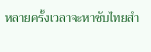หลายครั้งเวลาจะหาซับไทยสำ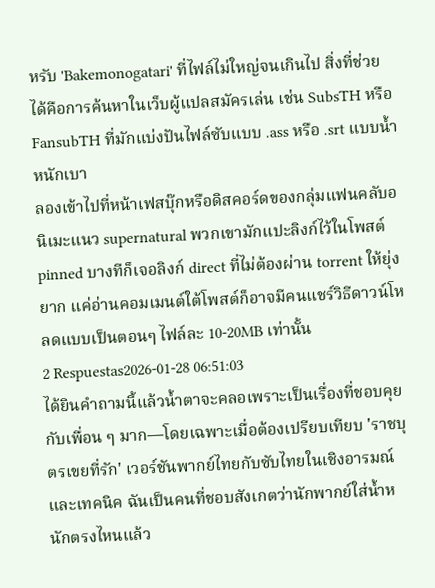หรับ 'Bakemonogatari' ที่ไฟล์ไม่ใหญ่จนเกินไป สิ่งที่ช่วยได้คือการค้นหาในเว็บผู้แปลสมัครเล่น เช่น SubsTH หรือ FansubTH ที่มักแบ่งปันไฟล์ซับแบบ .ass หรือ .srt แบบน้ำหนักเบา
ลองเข้าไปที่หน้าเฟสบุ๊กหรือดิสคอร์ดของกลุ่มแฟนคลับอนิเมะแนว supernatural พวกเขามักแปะลิงก์ไว้ในโพสต์ pinned บางทีก็เจอลิงก์ direct ที่ไม่ต้องผ่าน torrent ให้ยุ่งยาก แค่อ่านคอมเมนต์ใต้โพสต์ก็อาจมีคนแชร์วิธีดาวน์โหลดแบบเป็นตอนๆ ไฟล์ละ 10-20MB เท่านั้น
2 Respuestas2026-01-28 06:51:03
ได้ยินคำถามนี้แล้วน้ำตาจะคลอเพราะเป็นเรื่องที่ชอบคุยกับเพื่อน ๆ มาก—โดยเฉพาะเมื่อต้องเปรียบเทียบ 'ราชบุตรเขยที่รัก' เวอร์ชันพากย์ไทยกับซับไทยในเชิงอารมณ์และเทคนิค ฉันเป็นคนที่ชอบสังเกตว่านักพากย์ใส่น้ำหนักตรงไหนแล้ว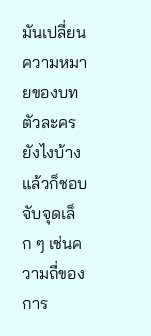มันเปลี่ยนความหมายของบทตัวละครยังไงบ้าง แล้วก็ชอบจับจุดเล็ก ๆ เช่นความถี่ของการ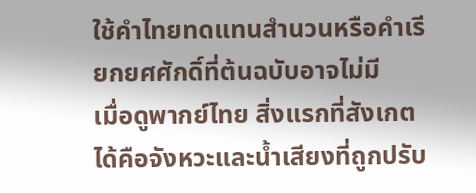ใช้คำไทยทดแทนสำนวนหรือคำเรียกยศศักดิ์ที่ต้นฉบับอาจไม่มี
เมื่อดูพากย์ไทย สิ่งแรกที่สังเกตได้คือจังหวะและน้ำเสียงที่ถูกปรับ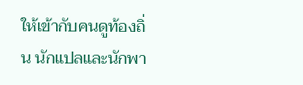ให้เข้ากับคนดูท้องถิ่น นักแปลและนักพา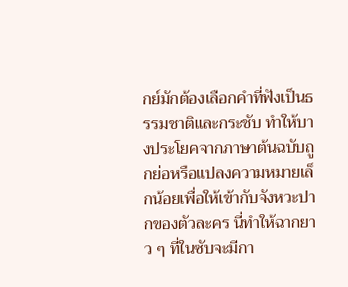กย์มักต้องเลือกคำที่ฟังเป็นธรรมชาติและกระชับ ทำให้บางประโยคจากภาษาต้นฉบับถูกย่อหรือแปลงความหมายเล็กน้อยเพื่อให้เข้ากับจังหวะปากของตัวละคร นี่ทำให้ฉากยาว ๆ ที่ในซับจะมีกา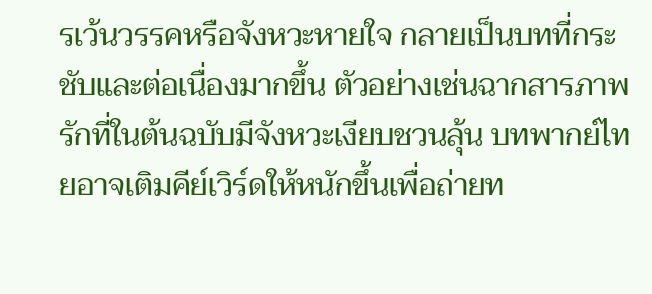รเว้นวรรคหรือจังหวะหายใจ กลายเป็นบทที่กระชับและต่อเนื่องมากขึ้น ตัวอย่างเช่นฉากสารภาพรักที่ในต้นฉบับมีจังหวะเงียบชวนลุ้น บทพากย์ไทยอาจเติมคีย์เวิร์ดให้หนักขึ้นเพื่อถ่ายท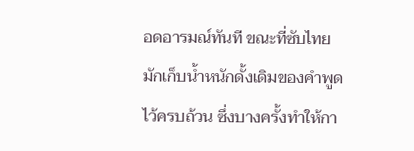อดอารมณ์ทันที ขณะที่ซับไทยมักเก็บน้ำหนักดั้งเดิมของคำพูดไว้ครบถ้วน ซึ่งบางครั้งทำให้กา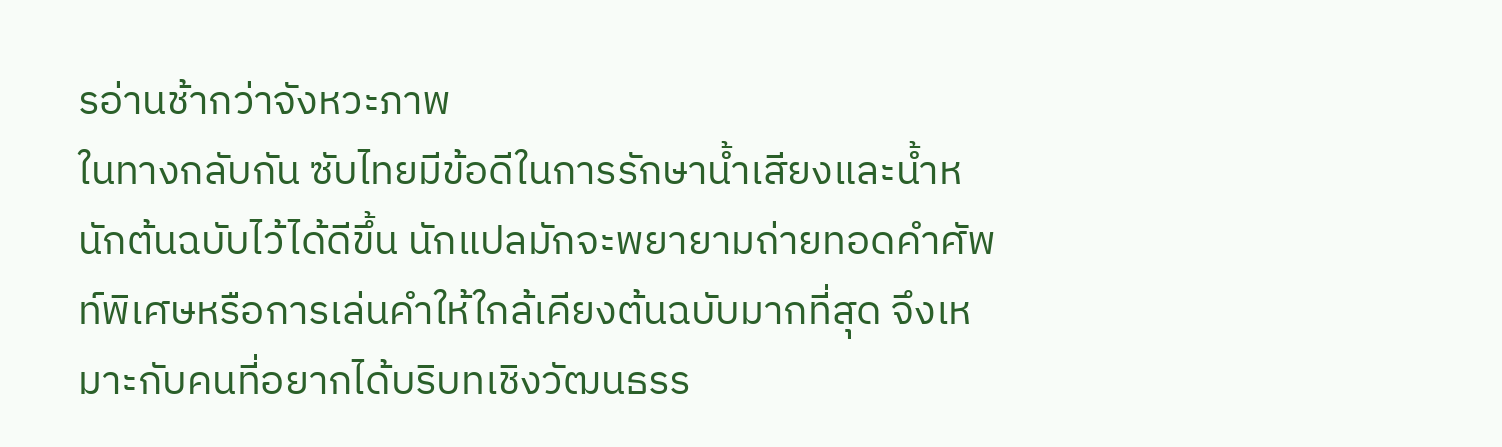รอ่านช้ากว่าจังหวะภาพ
ในทางกลับกัน ซับไทยมีข้อดีในการรักษาน้ำเสียงและน้ำหนักต้นฉบับไว้ได้ดีขึ้น นักแปลมักจะพยายามถ่ายทอดคำศัพท์พิเศษหรือการเล่นคำให้ใกล้เคียงต้นฉบับมากที่สุด จึงเหมาะกับคนที่อยากได้บริบทเชิงวัฒนธรร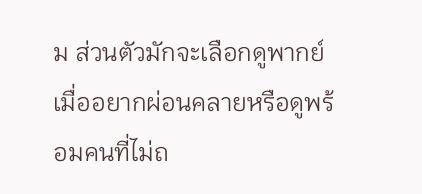ม ส่วนตัวมักจะเลือกดูพากย์เมื่ออยากผ่อนคลายหรือดูพร้อมคนที่ไม่ถ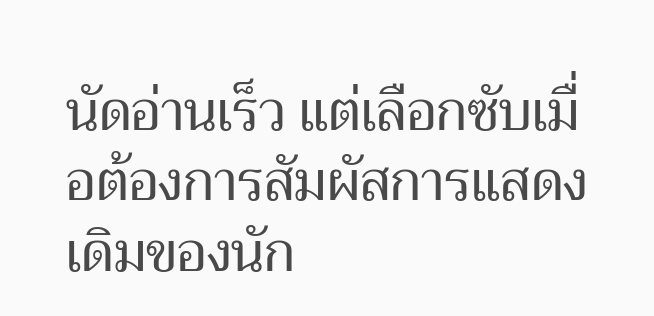นัดอ่านเร็ว แต่เลือกซับเมื่อต้องการสัมผัสการแสดงเดิมของนัก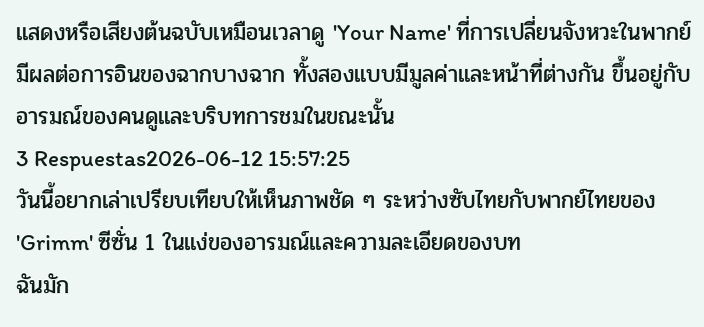แสดงหรือเสียงต้นฉบับเหมือนเวลาดู 'Your Name' ที่การเปลี่ยนจังหวะในพากย์มีผลต่อการอินของฉากบางฉาก ทั้งสองแบบมีมูลค่าและหน้าที่ต่างกัน ขึ้นอยู่กับอารมณ์ของคนดูและบริบทการชมในขณะนั้น
3 Respuestas2026-06-12 15:57:25
วันนี้อยากเล่าเปรียบเทียบให้เห็นภาพชัด ๆ ระหว่างซับไทยกับพากย์ไทยของ 'Grimm' ซีซั่น 1 ในแง่ของอารมณ์และความละเอียดของบท
ฉันมัก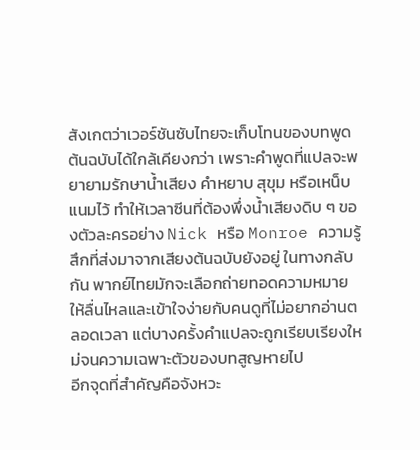สังเกตว่าเวอร์ชันซับไทยจะเก็บโทนของบทพูดต้นฉบับได้ใกล้เคียงกว่า เพราะคำพูดที่แปลจะพยายามรักษาน้ำเสียง คำหยาบ สุขุม หรือเหน็บแนมไว้ ทำให้เวลาซีนที่ต้องพึ่งน้ำเสียงดิบ ๆ ของตัวละครอย่าง Nick หรือ Monroe ความรู้สึกที่ส่งมาจากเสียงต้นฉบับยังอยู่ ในทางกลับกัน พากย์ไทยมักจะเลือกถ่ายทอดความหมายให้ลื่นไหลและเข้าใจง่ายกับคนดูที่ไม่อยากอ่านตลอดเวลา แต่บางครั้งคำแปลจะถูกเรียบเรียงใหม่จนความเฉพาะตัวของบทสูญหายไป
อีกจุดที่สำคัญคือจังหวะ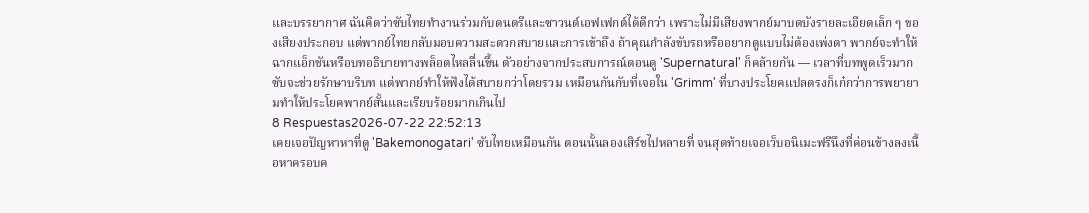และบรรยากาศ ฉันคิดว่าซับไทยทำงานร่วมกับดนตรีและซาวนด์เอฟเฟกต์ได้ดีกว่า เพราะไม่มีเสียงพากย์มาบดบังรายละเอียดเล็ก ๆ ของเสียงประกอบ แต่พากย์ไทยกลับมอบความสะดวกสบายและการเข้าถึง ถ้าคุณกำลังขับรถหรืออยากดูแบบไม่ต้องเพ่งตา พากย์จะทำให้ฉากแอ็กชันหรือบทอธิบายทางพล็อตไหลลื่นขึ้น ตัวอย่างจากประสบการณ์ตอนดู 'Supernatural' ก็คล้ายกัน — เวลาที่บทพูดเร็วมาก ซับจะช่วยรักษาบริบท แต่พากย์ทำให้ฟังได้สบายกว่าโดยรวม เหมือนกันกับที่เจอใน 'Grimm' ที่บางประโยคแปลตรงก็เก๋กว่าการพยายามทำให้ประโยคพากย์สั้นและเรียบร้อยมากเกินไป
8 Respuestas2026-07-22 22:52:13
เคยเจอปัญหาหาที่ดู 'Bakemonogatari' ซับไทยเหมือนกัน ตอนนั้นลองเสิร์ชไปหลายที่ จนสุดท้ายเจอเว็บอนิเมะฟรีนึงที่ค่อนข้างลงเนื้อหาครอบค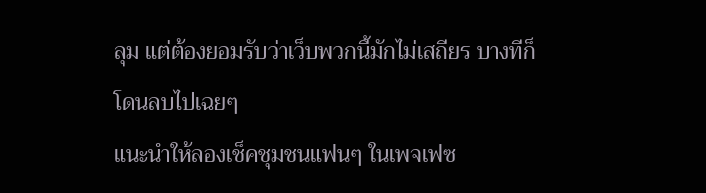ลุม แต่ต้องยอมรับว่าเว็บพวกนี้มักไม่เสถียร บางทีก็โดนลบไปเฉยๆ
แนะนำให้ลองเช็คชุมชนแฟนๆ ในเพจเฟซ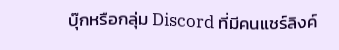บุ๊กหรือกลุ่ม Discord ที่มีคนแชร์ลิงค์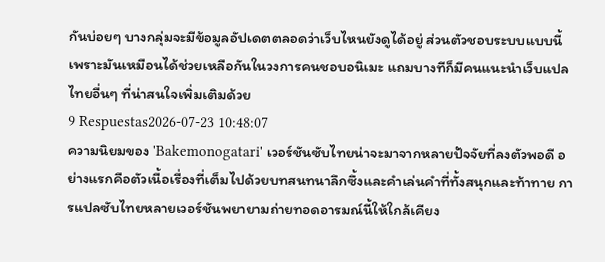กันบ่อยๆ บางกลุ่มจะมีข้อมูลอัปเดตตลอดว่าเว็บไหนยังดูได้อยู่ ส่วนตัวชอบระบบแบบนี้เพราะมันเหมือนได้ช่วยเหลือกันในวงการคนชอบอนิเมะ แถมบางทีก็มีคนแนะนำเว็บแปลไทยอื่นๆ ที่น่าสนใจเพิ่มเติมด้วย
9 Respuestas2026-07-23 10:48:07
ความนิยมของ 'Bakemonogatari' เวอร์ชันซับไทยน่าจะมาจากหลายปัจจัยที่ลงตัวพอดี อย่างแรกคือตัวเนื้อเรื่องที่เต็มไปด้วยบทสนทนาลึกซึ้งและคำเล่นคำที่ทั้งสนุกและท้าทาย การแปลซับไทยหลายเวอร์ชันพยายามถ่ายทอดอารมณ์นี้ให้ใกล้เคียง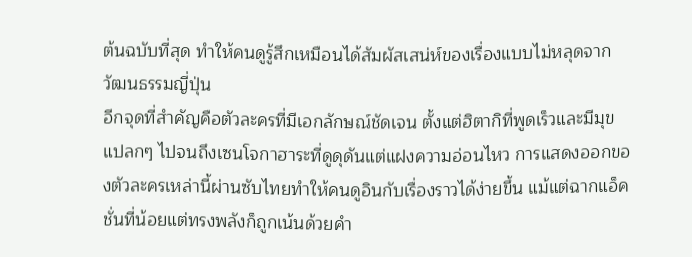ต้นฉบับที่สุด ทำให้คนดูรู้สึกเหมือนได้สัมผัสเสน่ห์ของเรื่องแบบไม่หลุดจากวัฒนธรรมญี่ปุ่น
อีกจุดที่สำคัญคือตัวละครที่มีเอกลักษณ์ชัดเจน ตั้งแต่ฮิตากิที่พูดเร็วและมีมุขแปลกๆ ไปจนถึงเซนโจกาฮาระที่ดูดุดันแต่แฝงความอ่อนไหว การแสดงออกของตัวละครเหล่านี้ผ่านซับไทยทำให้คนดูอินกับเรื่องราวได้ง่ายขึ้น แม้แต่ฉากแอ็คชั่นที่น้อยแต่ทรงพลังก็ถูกเน้นด้วยคำ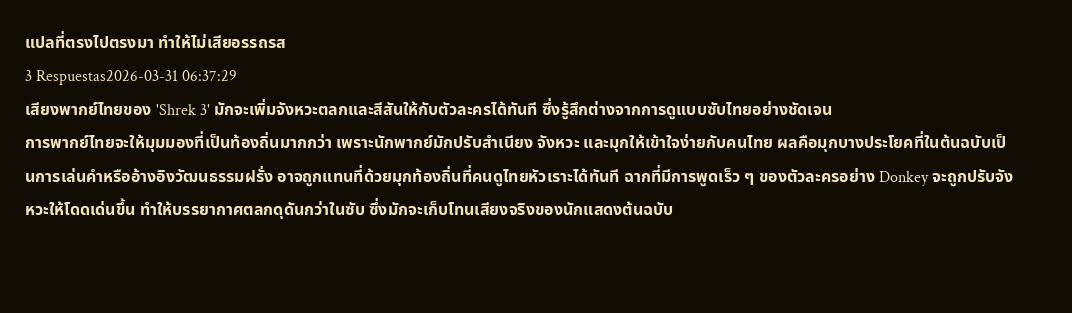แปลที่ตรงไปตรงมา ทำให้ไม่เสียอรรถรส
3 Respuestas2026-03-31 06:37:29
เสียงพากย์ไทยของ 'Shrek 3' มักจะเพิ่มจังหวะตลกและสีสันให้กับตัวละครได้ทันที ซึ่งรู้สึกต่างจากการดูแบบซับไทยอย่างชัดเจน
การพากย์ไทยจะให้มุมมองที่เป็นท้องถิ่นมากกว่า เพราะนักพากย์มักปรับสำเนียง จังหวะ และมุกให้เข้าใจง่ายกับคนไทย ผลคือมุกบางประโยคที่ในต้นฉบับเป็นการเล่นคำหรืออ้างอิงวัฒนธรรมฝรั่ง อาจถูกแทนที่ด้วยมุกท้องถิ่นที่คนดูไทยหัวเราะได้ทันที ฉากที่มีการพูดเร็ว ๆ ของตัวละครอย่าง Donkey จะถูกปรับจังหวะให้โดดเด่นขึ้น ทำให้บรรยากาศตลกดุดันกว่าในซับ ซึ่งมักจะเก็บโทนเสียงจริงของนักแสดงต้นฉบับ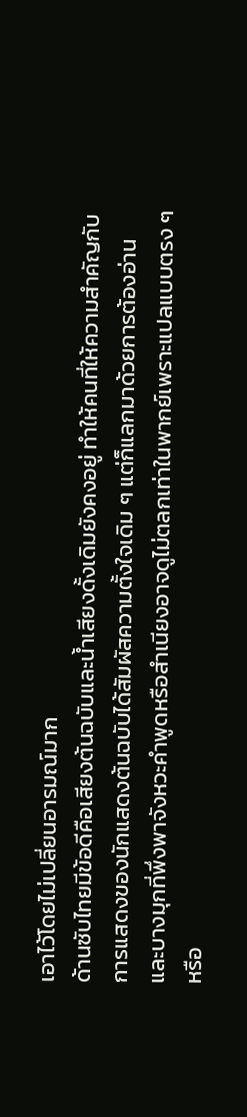เอาไว้โดยไม่เปลี่ยนอารมณ์มาก
ด้านซับไทยมีข้อดีคือเสียงต้นฉบับและน้ำเสียงดั้งเดิมยังคงอยู่ ทำให้คนที่ให้ความสำคัญกับการแสดงของนักแสดงต้นฉบับได้สัมผัสความตั้งใจเดิม ๆ แต่ก็แลกมาด้วยการต้องอ่าน และบางมุกที่พึ่งพาจังหวะคำพูดหรือสำเนียงอาจดูไม่ตลกเท่าในพากย์เพราะแปลแบบตรง ๆ หรือ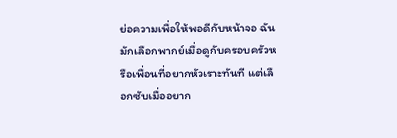ย่อความเพื่อให้พอดีกับหน้าจอ ฉันมักเลือกพากย์เมื่อดูกับครอบครัวหรือเพื่อนที่อยากหัวเราะทันที แต่เลือกซับเมื่ออยาก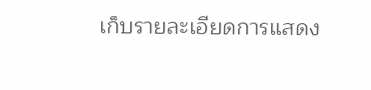เก็บรายละเอียดการแสดง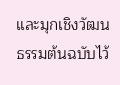และมุกเชิงวัฒนธรรมต้นฉบับไว้